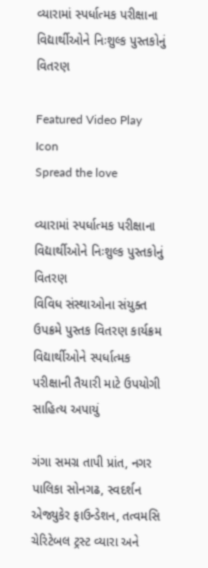વ્યારામાં સ્પર્ધાત્મક પરીક્ષાના વિદ્યાર્થીઓને નિઃશુલ્ક પુસ્તકોનું વિતરણ

Featured Video Play Icon
Spread the love

વ્યારામાં સ્પર્ધાત્મક પરીક્ષાના વિદ્યાર્થીઓને નિઃશુલ્ક પુસ્તકોનું વિતરણ
વિવિધ સંસ્થાઓના સંયુક્ત ઉપક્રમે પુસ્તક વિતરણ કાર્યક્રમ
વિદ્યાર્થીઓને સ્પર્ધાત્મક પરીક્ષાની તૈયારી માટે ઉપયોગી સાહિત્ય અપાયું

ગંગા સમગ્ર તાપી પ્રાંત, નગર પાલિકા સોનગઢ, સ્વદર્શન એજ્યુકેર ફાઉન્ડેશન, તત્વમસિ ચેરિટેબલ ટ્રસ્ટ વ્યારા અને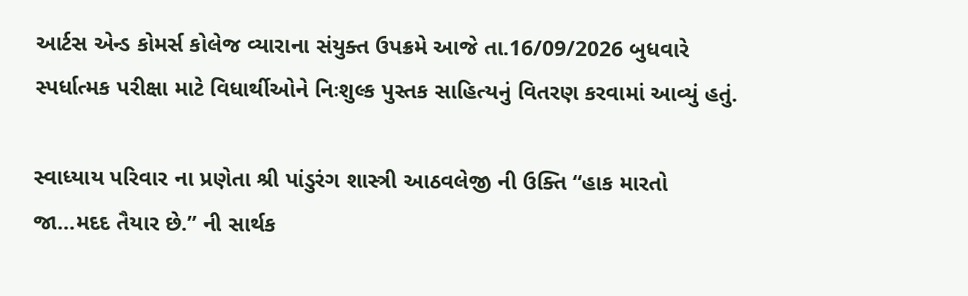આર્ટસ એન્ડ કોમર્સ કોલેજ વ્યારાના સંયુક્ત ઉપક્રમે આજે તા.16/09/2026 બુધવારે સ્પર્ધાત્મક પરીક્ષા માટે વિધાર્થીઓને નિઃશુલ્ક પુસ્તક સાહિત્યનું વિતરણ કરવામાં આવ્યું હતું.

સ્વાધ્યાય પરિવાર ના પ્રણેતા શ્રી પાંડુરંગ શાસ્ત્રી આઠવલેજી ની ઉક્તિ “હાક મારતો જા…મદદ તૈયાર છે.” ની સાર્થક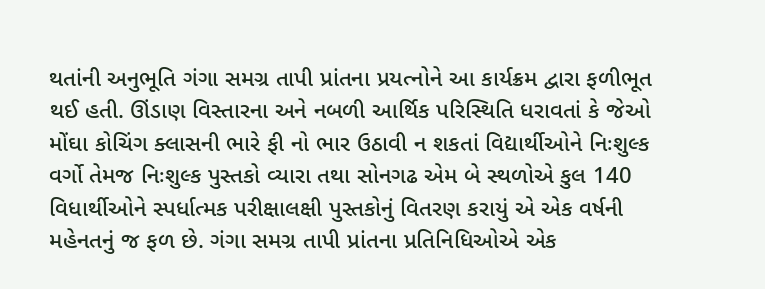થતાંની અનુભૂતિ ગંગા સમગ્ર તાપી પ્રાંતના પ્રયત્નોને આ કાર્યક્રમ દ્વારા ફળીભૂત થઈ હતી. ઊંડાણ વિસ્તારના અને નબળી આર્થિક પરિસ્થિતિ ધરાવતાં કે જેઓ મોંઘા કોચિંગ ક્લાસની ભારે ફી નો ભાર ઉઠાવી ન શકતાં વિદ્યાર્થીઓને નિઃશુલ્ક વર્ગો તેમજ નિઃશુલ્ક પુસ્તકો વ્યારા તથા સોનગઢ એમ બે સ્થળોએ કુલ 140 વિધાર્થીઓને સ્પર્ધાત્મક પરીક્ષાલક્ષી પુસ્તકોનું વિતરણ કરાયું એ એક વર્ષની મહેનતનું જ ફળ છે. ગંગા સમગ્ર તાપી પ્રાંતના પ્રતિનિધિઓએ એક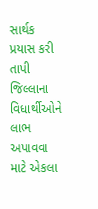સાર્થક પ્રયાસ કરી તાપી જિલ્લાના વિધાર્થીઓને લાભ અપાવવા માટે એકલા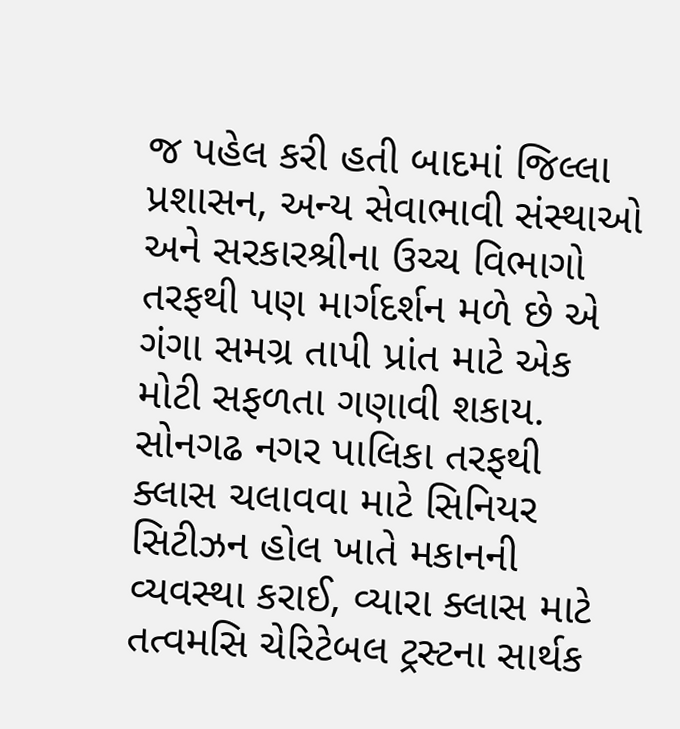જ પહેલ કરી હતી બાદમાં જિલ્લા પ્રશાસન, અન્ય સેવાભાવી સંસ્થાઓ અને સરકારશ્રીના ઉચ્ચ વિભાગો તરફથી પણ માર્ગદર્શન મળે છે એ ગંગા સમગ્ર તાપી પ્રાંત માટે એક મોટી સફળતા ગણાવી શકાય. સોનગઢ નગર પાલિકા તરફથી ક્લાસ ચલાવવા માટે સિનિયર સિટીઝન હોલ ખાતે મકાનની વ્યવસ્થા કરાઈ, વ્યારા ક્લાસ માટે તત્વમસિ ચેરિટેબલ ટ્રસ્ટના સાર્થક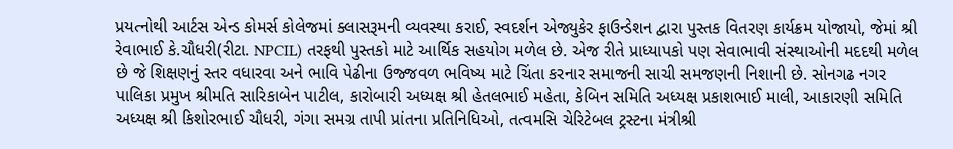પ્રયત્નોથી આર્ટસ એન્ડ કોમર્સ કોલેજમાં ક્લાસરૂમની વ્યવસ્થા કરાઈ, સ્વદર્શન એજ્યુકેર ફાઉન્ડેશન દ્વારા પુસ્તક વિતરણ કાર્યક્રમ યોજાયો, જેમાં શ્રી રેવાભાઈ કે.ચૌધરી(રીટા. NPCIL) તરફથી પુસ્તકો માટે આર્થિક સહયોગ મળેલ છે. એજ રીતે પ્રાધ્યાપકો પણ સેવાભાવી સંસ્થાઓની મદદથી મળેલ છે જે શિક્ષણનું સ્તર વધારવા અને ભાવિ પેઢીના ઉજ્જવળ ભવિષ્ય માટે ચિંતા કરનાર સમાજની સાચી સમજણની નિશાની છે. સોનગઢ નગર પાલિકા પ્રમુખ શ્રીમતિ સારિકાબેન પાટીલ, કારોબારી અધ્યક્ષ શ્રી હેતલભાઈ મહેતા, કેબિન સમિતિ અધ્યક્ષ પ્રકાશભાઈ માલી, આકારણી સમિતિ અધ્યક્ષ શ્રી કિશોરભાઈ ચૌધરી, ગંગા સમગ્ર તાપી પ્રાંતના પ્રતિનિધિઓ, તત્વમસિ ચેરિટેબલ ટ્રસ્ટના મંત્રીશ્રી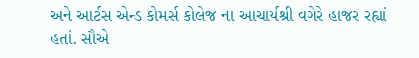અને આર્ટસ એન્ડ કોમર્સ કોલેજ ના આચાર્યશ્રી વગેરે હાજર રહ્યાં હતાં. સૌએ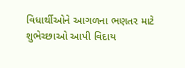વિધાર્થીઓને આગળના ભણતર માટે શુભેચ્છાઓ આપી વિદાય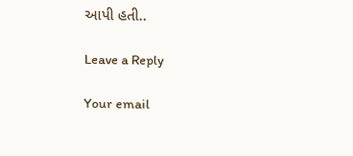આપી હતી..

Leave a Reply

Your email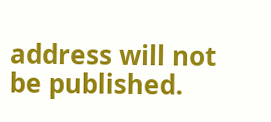address will not be published.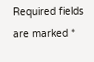Required fields are marked *